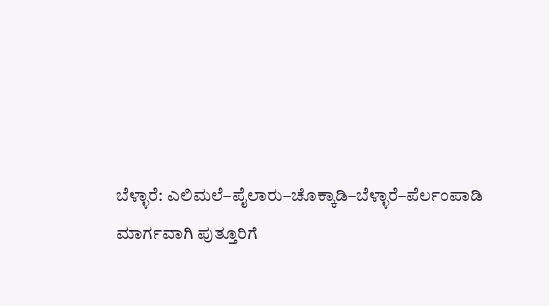ಬೆಳ್ಳಾರೆ: ಎಲಿಮಲೆ–ಪೈಲಾರು–ಚೊಕ್ಕಾಡಿ–ಬೆಳ್ಳಾರೆ–ಪೆರ್ಲಂಪಾಡಿ ಮಾರ್ಗವಾಗಿ ಪುತ್ತೂರಿಗೆ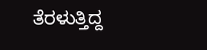ತೆರಳುತ್ತಿದ್ದ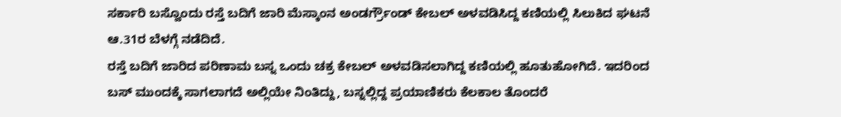ಸರ್ಕಾರಿ ಬಸ್ವೊಂದು ರಸ್ತೆ ಬದಿಗೆ ಜಾರಿ ಮೆಸ್ಕಾಂನ ಅಂಡರ್ಗ್ರೌಂಡ್ ಕೇಬಲ್ ಅಳವಡಿಸಿದ್ದ ಕಣಿಯಲ್ಲಿ ಸಿಲುಕಿದ ಘಟನೆ ಆ.31ರ ಬೆಳಗ್ಗೆ ನಡೆದಿದೆ.
ರಸ್ತೆ ಬದಿಗೆ ಜಾರಿದ ಪರಿಣಾಮ ಬಸ್ನ ಒಂದು ಚಕ್ರ ಕೇಬಲ್ ಅಳವಡಿಸಲಾಗಿದ್ದ ಕಣಿಯಲ್ಲಿ ಹೂತುಹೋಗಿದೆ. ಇದರಿಂದ ಬಸ್ ಮುಂದಕ್ಕೆ ಸಾಗಲಾಗದೆ ಅಲ್ಲಿಯೇ ನಿಂತಿದ್ದು, ಬಸ್ನಲ್ಲಿದ್ದ ಪ್ರಯಾಣಿಕರು ಕೆಲಕಾಲ ತೊಂದರೆ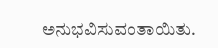ಅನುಭವಿಸುವಂತಾಯಿತು.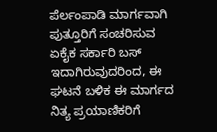ಪೆರ್ಲಂಪಾಡಿ ಮಾರ್ಗವಾಗಿ ಪುತ್ತೂರಿಗೆ ಸಂಚರಿಸುವ ಏಕೈಕ ಸರ್ಕಾರಿ ಬಸ್ ಇದಾಗಿರುವುದರಿಂದ, ಈ ಘಟನೆ ಬಳಿಕ ಈ ಮಾರ್ಗದ ನಿತ್ಯ ಪ್ರಯಾಣಿಕರಿಗೆ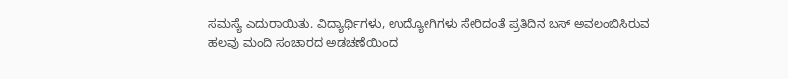ಸಮಸ್ಯೆ ಎದುರಾಯಿತು. ವಿದ್ಯಾರ್ಥಿಗಳು, ಉದ್ಯೋಗಿಗಳು ಸೇರಿದಂತೆ ಪ್ರತಿದಿನ ಬಸ್ ಅವಲಂಬಿಸಿರುವ ಹಲವು ಮಂದಿ ಸಂಚಾರದ ಅಡಚಣೆಯಿಂದ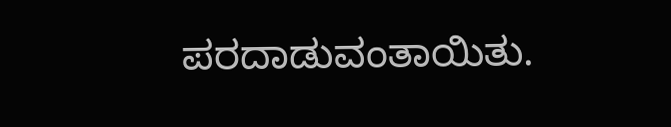ಪರದಾಡುವಂತಾಯಿತು.